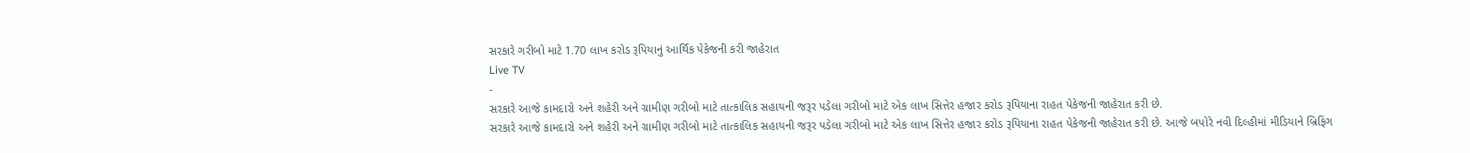સરકારે ગરીબો માટે 1.70 લાખ કરોડ રૂપિયાનું આર્થિક પેકેજની કરી જાહેરાત
Live TV
-
સરકારે આજે કામદારો અને શહેરી અને ગ્રામીણ ગરીબો માટે તાત્કાલિક સહાયની જરૂર પડેલા ગરીબો માટે એક લાખ સિત્તેર હજાર કરોડ રૂપિયાના રાહત પેકેજની જાહેરાત કરી છે.
સરકારે આજે કામદારો અને શહેરી અને ગ્રામીણ ગરીબો માટે તાત્કાલિક સહાયની જરૂર પડેલા ગરીબો માટે એક લાખ સિત્તેર હજાર કરોડ રૂપિયાના રાહત પેકેજની જાહેરાત કરી છે. આજે બપોરે નવી દિલ્હીમાં મીડિયાને બ્રિફિંગ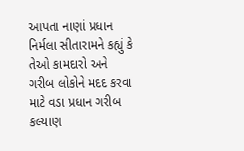આપતા નાણાં પ્રધાન નિર્મલા સીતારામને કહ્યું કે તેઓ કામદારો અને ગરીબ લોકોને મદદ કરવા માટે વડા પ્રધાન ગરીબ કલ્યાણ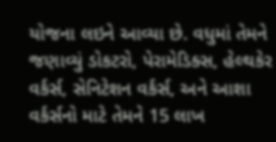યોજના લઇને આવ્યા છે. વધુમાં તેમને જણાવ્યું ડોકટરો, પેરામેડિક્સ, હેલ્થકેર વર્કર્સ, સેનિટેશન વર્કર્સ, અને આશા વર્કર્સનો માટે તેમને 15 લાખ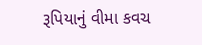રૂપિયાનું વીમા કવચ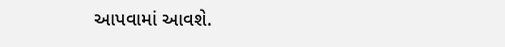આપવામાં આવશે.